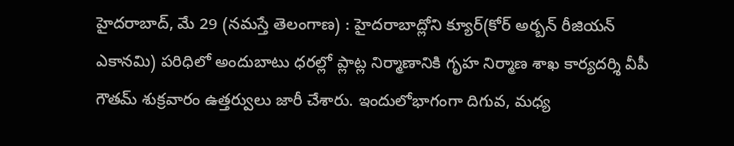హైదరాబాద్, మే 29 (నమస్తే తెలంగాణ) : హైదరాబాద్లోని క్యూర్(కోర్ అర్బన్ రీజియన్ ఎకానమి) పరిధిలో అందుబాటు ధరల్లో ప్లాట్ల నిర్మాణానికి గృహ నిర్మాణ శాఖ కార్యదర్శి వీపీ గౌతమ్ శుక్రవారం ఉత్తర్వులు జారీ చేశారు. ఇందులోభాగంగా దిగువ, మధ్య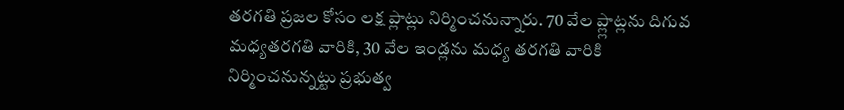తరగతి ప్రజల కోసం లక్ష ప్లాట్లు నిర్మించనున్నారు. 70 వేల ప్ల్లాట్లను దిగువ మధ్యతరగతి వారికి, 30 వేల ఇండ్లను మధ్య తరగతి వారికి నిర్మించనున్నట్టు ప్రభుత్వ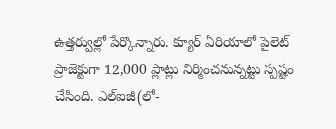ఉత్తర్వుల్లో పేర్కొన్నారు. క్యూర్ ఏరియాలో పైలెట్ ప్రాజెక్టుగా 12,000 ప్లాట్లు నిర్మించనున్నట్టు స్పష్టం చేసింది. ఎల్ఐజీ(లో-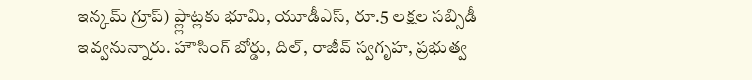ఇన్కమ్ గ్రూప్) ప్ల్లాట్లకు భూమి, యూడీఎస్, రూ.5 లక్షల సబ్సిడీ ఇవ్వనున్నారు. హౌసింగ్ బోర్డు, దిల్, రాజీవ్ స్వగృహ, ప్రభుత్వ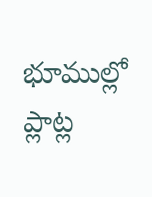భూముల్లో ప్లాట్ల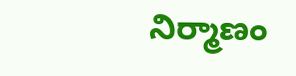నిర్మాణం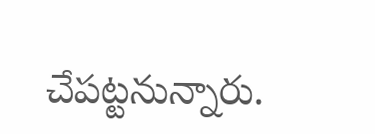చేపట్టనున్నారు.